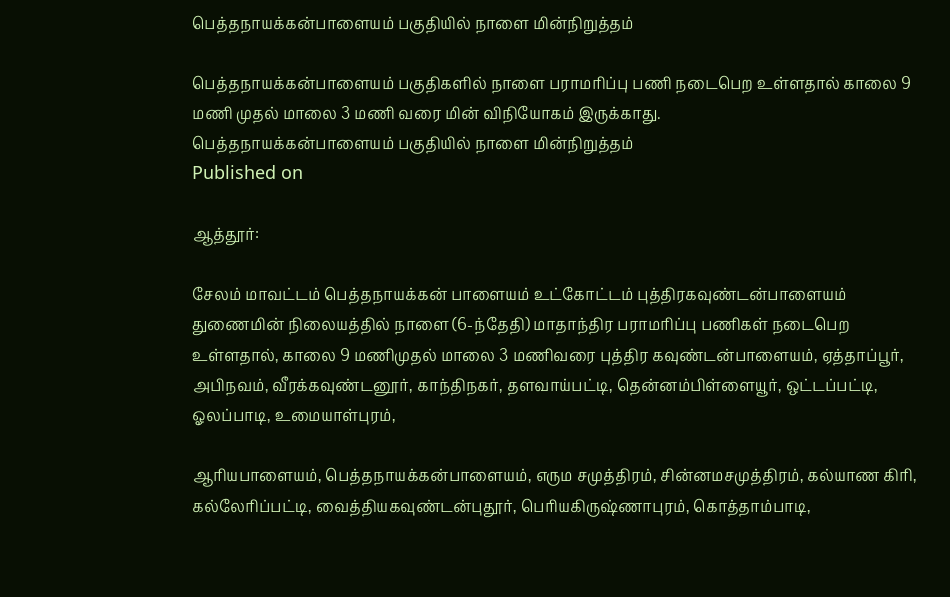பெத்தநாயக்கன்பாளையம் பகுதியில் நாளை மின்நிறுத்தம்

பெத்தநாயக்கன்பாளையம் பகுதிகளில் நாளை பராமரிப்பு பணி நடைபெற உள்ளதால் காலை 9 மணி முதல் மாலை 3 மணி வரை மின் விநியோகம் இருக்காது.
பெத்தநாயக்கன்பாளையம் பகுதியில் நாளை மின்நிறுத்தம்
Published on

ஆத்தூர்:

சேலம் மாவட்டம் பெத்தநாயக்கன் பாளையம் உட்கோட்டம் புத்திரகவுண்டன்பாளையம் துணைமின் நிலையத்தில் நாளை (6-ந்தேதி) மாதாந்திர பராமரிப்பு பணிகள் நடைபெற உள்ளதால், காலை 9 மணிமுதல் மாலை 3 மணிவரை புத்திர கவுண்டன்பாளையம், ஏத்தாப்பூர், அபிநவம், வீரக்கவுண்டனூர், காந்திநகர், தளவாய்பட்டி, தென்னம்பிள்ளையூர், ஒட்டப்பட்டி, ஓலப்பாடி, உமையாள்புரம்,

ஆரியபாளையம், பெத்தநாயக்கன்பாளையம், எரும சமுத்திரம், சின்னமசமுத்திரம், கல்யாண கிரி, கல்லேரிப்பட்டி, வைத்தியகவுண்டன்புதூர், பெரியகிருஷ்ணாபுரம், கொத்தாம்பாடி,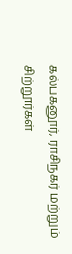கல்பகனூர், ராசிநகர் மற்றும் சிற்றூர்கள்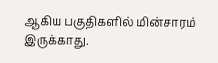ஆகிய பகுதிகளில் மின்சாரம் இருக்காது.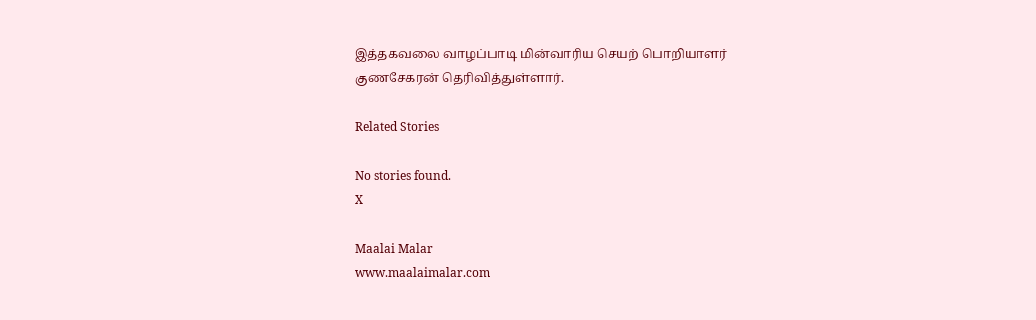இத்தகவலை வாழப்பாடி மின்வாரிய செயற் பொறியாளர் குணசேகரன் தெரிவித்துள்ளார்.

Related Stories

No stories found.
X

Maalai Malar
www.maalaimalar.com